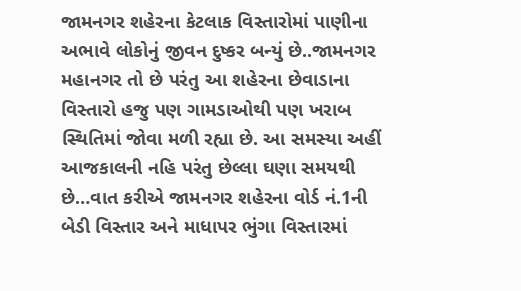જામનગર શહેરના કેટલાક વિસ્તારોમાં પાણીના અભાવે લોકોનું જીવન દુષ્કર બન્યું છે..જામનગર મહાનગર તો છે પરંતુ આ શહેરના છેવાડાના વિસ્તારો હજુ પણ ગામડાઓથી પણ ખરાબ સ્થિતિમાં જોવા મળી રહ્યા છે. આ સમસ્યા અહીં આજકાલની નહિ પરંતુ છેલ્લા ઘણા સમયથી છે…વાત કરીએ જામનગર શહેરના વોર્ડ નં.1ની બેડી વિસ્તાર અને માધાપર ભુંગા વિસ્તારમાં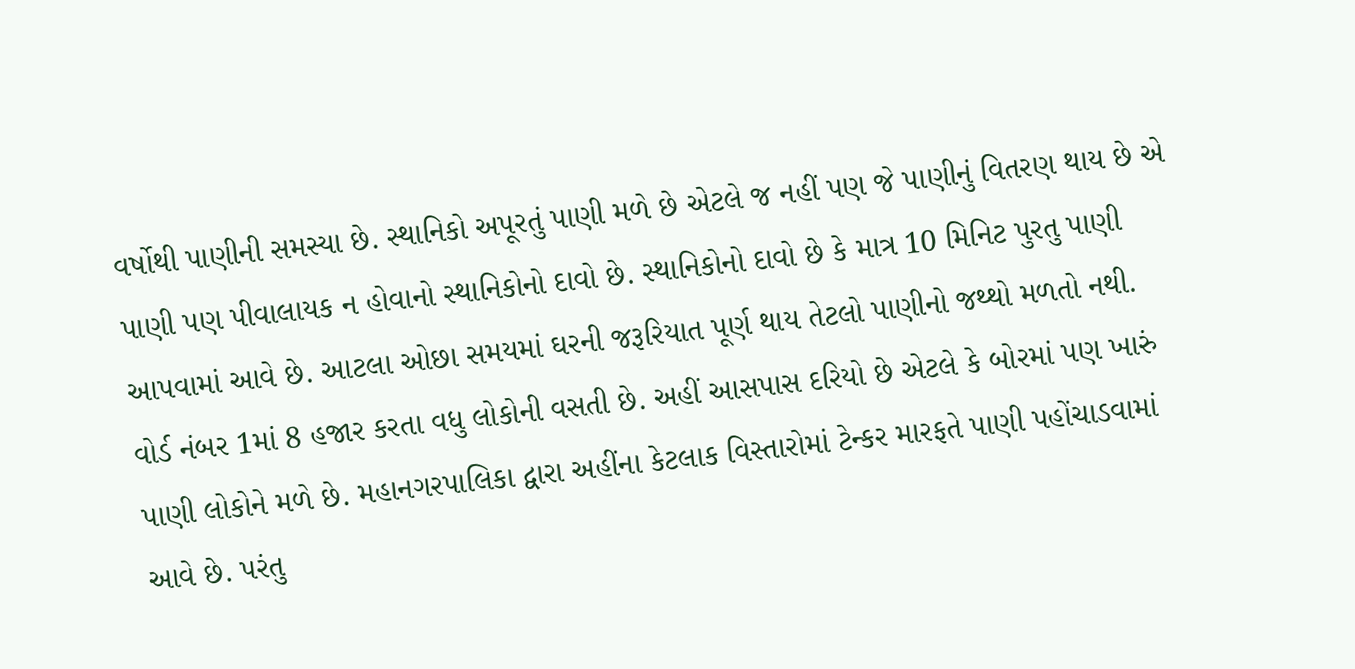વર્ષોથી પાણીની સમસ્યા છે. સ્થાનિકો અપૂરતું પાણી મળે છે એટલે જ નહીં પણ જે પાણીનું વિતરણ થાય છે એ પાણી પણ પીવાલાયક ન હોવાનો સ્થાનિકોનો દાવો છે. સ્થાનિકોનો દાવો છે કે માત્ર 10 મિનિટ પુરતુ પાણી આપવામાં આવે છે. આટલા ઓછા સમયમાં ઘરની જરૂરિયાત પૂર્ણ થાય તેટલો પાણીનો જથ્થો મળતો નથી.
વોર્ડ નંબર 1માં 8 હજાર કરતા વધુ લોકોની વસતી છે. અહીં આસપાસ દરિયો છે એટલે કે બોરમાં પણ ખારું પાણી લોકોને મળે છે. મહાનગરપાલિકા દ્વારા અહીંના કેટલાક વિસ્તારોમાં ટેન્કર મારફતે પાણી પહોંચાડવામાં આવે છે. પરંતુ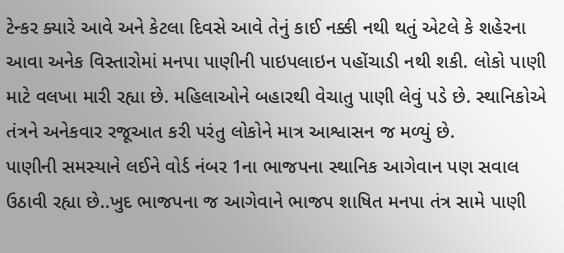ટેન્કર ક્યારે આવે અને કેટલા દિવસે આવે તેનું કાઈ નક્કી નથી થતું એટલે કે શહેરના આવા અનેક વિસ્તારોમાં મનપા પાણીની પાઇપલાઇન પહોંચાડી નથી શકી. લોકો પાણી માટે વલખા મારી રહ્યા છે. મહિલાઓને બહારથી વેચાતુ પાણી લેવું પડે છે. સ્થાનિકોએ તંત્રને અનેકવાર રજૂઆત કરી પરંતુ લોકોને માત્ર આશ્વાસન જ મળ્યું છે.
પાણીની સમસ્યાને લઈને વોર્ડ નંબર 1ના ભાજપના સ્થાનિક આગેવાન પણ સવાલ ઉઠાવી રહ્યા છે..ખુદ ભાજપના જ આગેવાને ભાજપ શાષિત મનપા તંત્ર સામે પાણી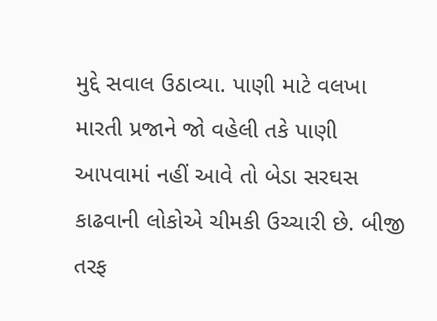મુદ્દે સવાલ ઉઠાવ્યા. પાણી માટે વલખા મારતી પ્રજાને જો વહેલી તકે પાણી આપવામાં નહીં આવે તો બેડા સરઘસ કાઢવાની લોકોએ ચીમકી ઉચ્ચારી છે. બીજી તરફ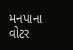મનપાના વોટર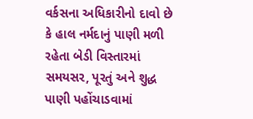વર્કસના અધિકારીનો દાવો છે કે હાલ નર્મદાનું પાણી મળી રહેતા બેડી વિસ્તારમાં સમયસર, પૂરતું અને શુદ્ધ પાણી પહોંચાડવામાં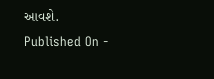આવશે.
Published On -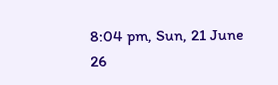8:04 pm, Sun, 21 June 26